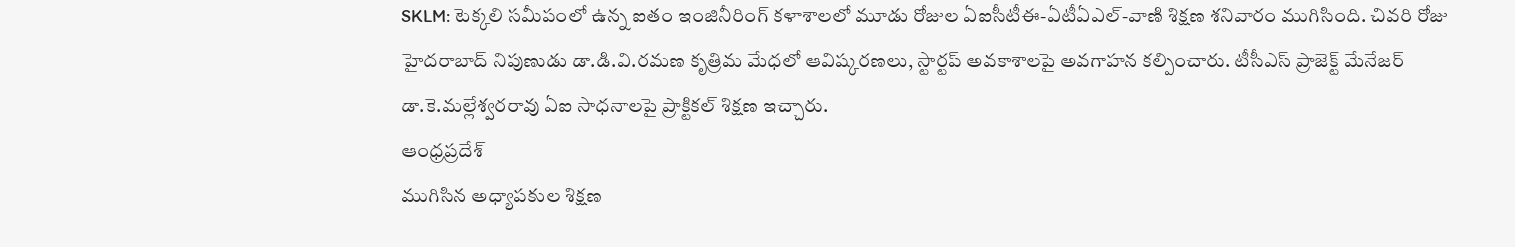SKLM: టెక్కలి సమీపంలో ఉన్న ఐతం ఇంజినీరింగ్ కళాశాలలో మూడు రోజుల ఏఐసీటీఈ-ఏటీఏఎల్-వాణి శిక్షణ శనివారం ముగిసింది. చివరి రోజు హైదరాబాద్ నిపుణుడు డా.డి.వి.రమణ కృత్రిమ మేధలో ఆవిష్కరణలు, స్టార్టప్ అవకాశాలపై అవగాహన కల్పించారు. టీసీఎస్ ప్రాజెక్ట్ మేనేజర్ డా.కె.మల్లేశ్వరరావు ఏఐ సాధనాలపై ప్రాక్టికల్ శిక్షణ ఇచ్చారు.
ఆంధ్రప్రదేశ్
ముగిసిన అధ్యాపకుల శిక్షణ